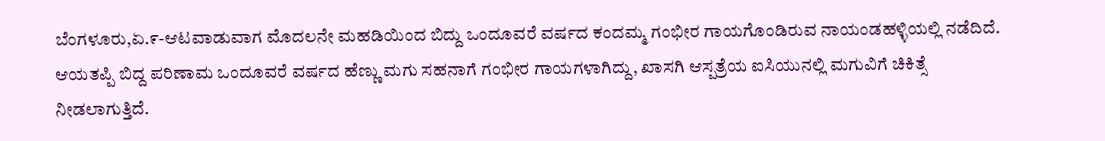ಬೆಂಗಳೂರು,ಏ.೯-ಆಟವಾಡುವಾಗ ಮೊದಲನೇ ಮಹಡಿಯಿಂದ ಬಿದ್ದು ಒಂದೂವರೆ ವರ್ಷದ ಕಂದಮ್ಮ ಗಂಭೀರ ಗಾಯಗೊಂಡಿರುವ ನಾಯಂಡಹಳ್ಳಿಯಲ್ಲಿ ನಡೆದಿದೆ.
ಆಯತಪ್ಪಿ ಬಿದ್ದ ಪರಿಣಾಮ ಒಂದೂವರೆ ವರ್ಷದ ಹೆಣ್ಣು ಮಗು ಸಹನಾಗೆ ಗಂಭೀರ ಗಾಯಗಳಾಗಿದ್ದು, ಖಾಸಗಿ ಆಸ್ಪತ್ರೆಯ ಐಸಿಯುನಲ್ಲಿ ಮಗುವಿಗೆ ಚಿಕಿತ್ಸೆ ನೀಡಲಾಗುತ್ತಿದೆ.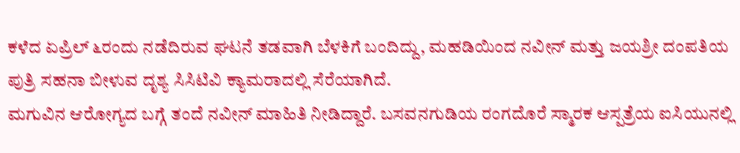ಕಳೆದ ಏಪ್ರಿಲ್ ೬ರಂದು ನಡೆದಿರುವ ಘಟನೆ ತಡವಾಗಿ ಬೆಳಕಿಗೆ ಬಂದಿದ್ದು, ಮಹಡಿಯಿಂದ ನವೀನ್ ಮತ್ತು ಜಯಶ್ರೀ ದಂಪತಿಯ ಪುತ್ರಿ ಸಹನಾ ಬೀಳುವ ದೃಶ್ಯ ಸಿಸಿಟಿವಿ ಕ್ಯಾಮರಾದಲ್ಲಿ ಸೆರೆಯಾಗಿದೆ.
ಮಗುವಿನ ಆರೋಗ್ಯದ ಬಗ್ಗೆ ತಂದೆ ನವೀನ್ ಮಾಹಿತಿ ನೀಡಿದ್ದಾರೆ. ಬಸವನಗುಡಿಯ ರಂಗದೊರೆ ಸ್ಮಾರಕ ಆಸ್ಪತ್ರೆಯ ಐಸಿಯುನಲ್ಲಿ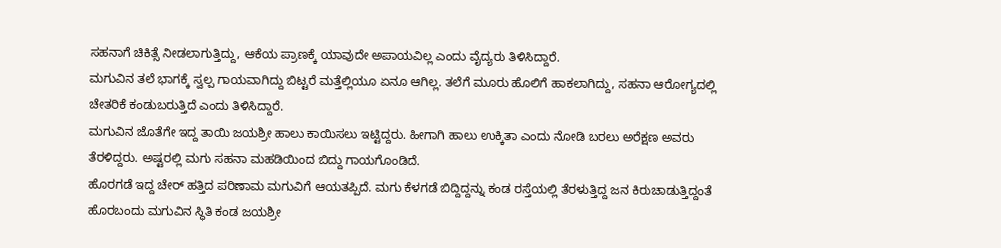ಸಹನಾಗೆ ಚಿಕಿತ್ಸೆ ನೀಡಲಾಗುತ್ತಿದ್ದು, ಆಕೆಯ ಪ್ರಾಣಕ್ಕೆ ಯಾವುದೇ ಅಪಾಯವಿಲ್ಲ ಎಂದು ವೈದ್ಯರು ತಿಳಿಸಿದ್ದಾರೆ.
ಮಗುವಿನ ತಲೆ ಭಾಗಕ್ಕೆ ಸ್ವಲ್ಪ ಗಾಯವಾಗಿದ್ದು ಬಿಟ್ಟರೆ ಮತ್ತೆಲ್ಲಿಯೂ ಏನೂ ಆಗಿಲ್ಲ. ತಲೆಗೆ ಮೂರು ಹೊಲಿಗೆ ಹಾಕಲಾಗಿದ್ದು, ಸಹನಾ ಆರೋಗ್ಯದಲ್ಲಿ ಚೇತರಿಕೆ ಕಂಡುಬರುತ್ತಿದೆ ಎಂದು ತಿಳಿಸಿದ್ದಾರೆ.
ಮಗುವಿನ ಜೊತೆಗೇ ಇದ್ದ ತಾಯಿ ಜಯಶ್ರೀ ಹಾಲು ಕಾಯಿಸಲು ಇಟ್ಟಿದ್ದರು. ಹೀಗಾಗಿ ಹಾಲು ಉಕ್ಕಿತಾ ಎಂದು ನೋಡಿ ಬರಲು ಅರೆಕ್ಷಣ ಅವರು ತೆರಳಿದ್ದರು. ಅಷ್ಟರಲ್ಲಿ ಮಗು ಸಹನಾ ಮಹಡಿಯಿಂದ ಬಿದ್ದು ಗಾಯಗೊಂಡಿದೆ.
ಹೊರಗಡೆ ಇದ್ದ ಚೇರ್ ಹತ್ತಿದ ಪರಿಣಾಮ ಮಗುವಿಗೆ ಆಯತಪ್ಪಿದೆ. ಮಗು ಕೆಳಗಡೆ ಬಿದ್ದಿದ್ದನ್ನು ಕಂಡ ರಸ್ತೆಯಲ್ಲಿ ತೆರಳುತ್ತಿದ್ದ ಜನ ಕಿರುಚಾಡುತ್ತಿದ್ದಂತೆ ಹೊರಬಂದು ಮಗುವಿನ ಸ್ಥಿತಿ ಕಂಡ ಜಯಶ್ರೀ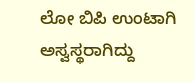ಲೋ ಬಿಪಿ ಉಂಟಾಗಿ ಅಸ್ವಸ್ಥರಾಗಿದ್ದು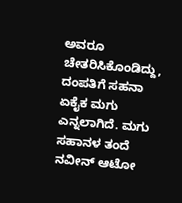ಅವರೂ ಚೇತರಿಸಿಕೊಂಡಿದ್ದು, ದಂಪತಿಗೆ ಸಹನಾ ಏಕೈಕ ಮಗು ಎನ್ನಲಾಗಿದೆ. ಮಗು ಸಹಾನಳ ತಂದೆ ನವೀನ್ ಆಟೋ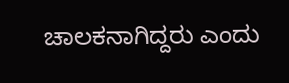ಚಾಲಕನಾಗಿದ್ದರು ಎಂದು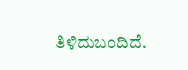ತಿಳಿದುಬಂದಿದೆ.